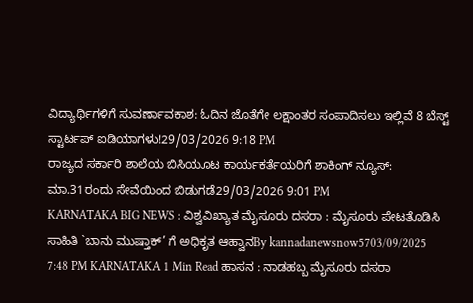ವಿದ್ಯಾರ್ಥಿಗಳಿಗೆ ಸುವರ್ಣಾವಕಾಶ: ಓದಿನ ಜೊತೆಗೇ ಲಕ್ಷಾಂತರ ಸಂಪಾದಿಸಲು ಇಲ್ಲಿವೆ 8 ಬೆಸ್ಟ್ ಸ್ಟಾರ್ಟಪ್ ಐಡಿಯಾಗಳು!29/03/2026 9:18 PM
ರಾಜ್ಯದ ಸರ್ಕಾರಿ ಶಾಲೆಯ ಬಿಸಿಯೂಟ ಕಾರ್ಯಕರ್ತೆಯರಿಗೆ ಶಾಕಿಂಗ್ ನ್ಯೂಸ್: ಮಾ.31ರಂದು ಸೇವೆಯಿಂದ ಬಿಡುಗಡೆ29/03/2026 9:01 PM
KARNATAKA BIG NEWS : ವಿಶ್ವವಿಖ್ಯಾತ ಮೈಸೂರು ದಸರಾ : ಮೈಸೂರು ಪೇಟತೊಡಿಸಿ ಸಾಹಿತಿ `ಬಾನು ಮುಷ್ತಾಕ್’ ಗೆ ಅಧಿಕೃತ ಆಹ್ವಾನBy kannadanewsnow5703/09/2025 7:48 PM KARNATAKA 1 Min Read ಹಾಸನ : ನಾಡಹಬ್ಬ ಮೈಸೂರು ದಸರಾ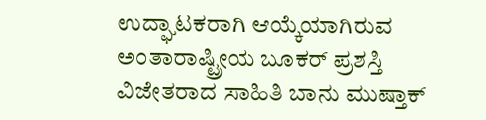ಉದ್ಘಾಟಕರಾಗಿ ಆಯ್ಕೆಯಾಗಿರುವ ಅಂತಾರಾಷ್ಟ್ರೀಯ ಬೂಕರ್ ಪ್ರಶಸ್ತಿ ವಿಜೇತರಾದ ಸಾಹಿತಿ ಬಾನು ಮುಷ್ತಾಕ್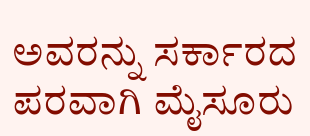ಅವರನ್ನು ಸರ್ಕಾರದ ಪರವಾಗಿ ಮೈಸೂರು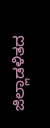ಜಿಲ್ಲಾಡಳಿತದ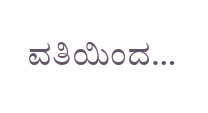ವತಿಯಿಂದ…